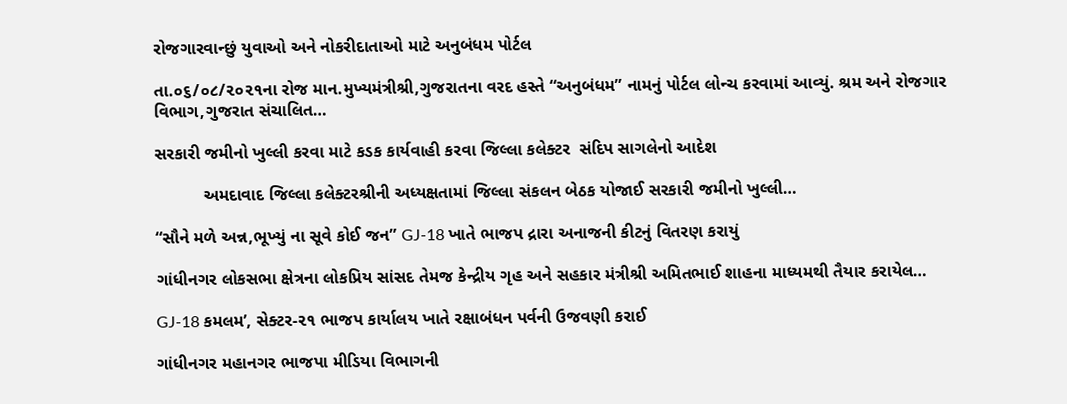રોજગારવાન્છું યુવાઓ અને નોકરીદાતાઓ માટે અનુબંધમ પોર્ટલ

તા.૦૬/૦૮/૨૦૨૧ના રોજ માન.મુખ્યમંત્રીશ્રી,ગુજરાતના વરદ હસ્તે “અનુબંધમ” નામનું પોર્ટલ લોન્ચ કરવામાં આવ્યું. શ્રમ અને રોજગાર વિભાગ,ગુજરાત સંચાલિત…

સરકારી જમીનો ખુલ્લી કરવા માટે કડક કાર્યવાહી કરવા જિલ્લા કલેક્ટર  સંદિપ સાગલેનો આદેશ

          અમદાવાદ જિલ્લા કલેક્ટરશ્રીની અધ્યક્ષતામાં જિલ્લા સંકલન બેઠક યોજાઈ સરકારી જમીનો ખુલ્લી…

“સૌને મળે અન્ન,ભૂખ્યું ના સૂવે કોઈ જન” GJ-18 ખાતે ભાજપ દ્રારા અનાજની કીટનું વિતરણ કરાયું

ગાંધીનગર લોકસભા ક્ષેત્રના લોકપ્રિય સાંસદ તેમજ કેન્દ્રીય ગૃહ અને સહકાર મંત્રીશ્રી અમિતભાઈ શાહના માધ્યમથી તૈયાર કરાયેલ…

GJ-18 કમલમ’, સેક્ટર-૨૧ ભાજપ કાર્યાલય ખાતે રક્ષાબંધન પર્વની ઉજવણી કરાઈ

ગાંધીનગર મહાનગર ભાજપા મીડિયા વિભાગની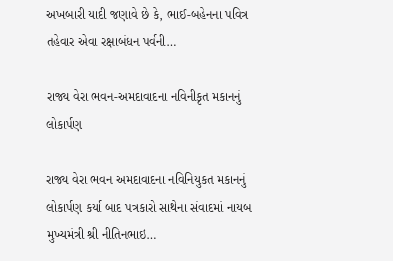અખબારી યાદી જણાવે છે કે, ભાઈ-બહેનના પવિત્ર તહેવાર એવા રક્ષાબંધન પર્વની…

રાજ્ય વેરા ભવન-અમદાવાદના નવિનીકૃત મકાનનું લોકાર્પણ

રાજ્ય વેરા ભવન અમદાવાદના નવિનિયુકત મકાનનું લોકાર્પણ કર્યા બાદ પત્રકારો સાથેના સંવાદમાં નાયબ મુખ્યમંત્રી શ્રી નીતિનભાઇ…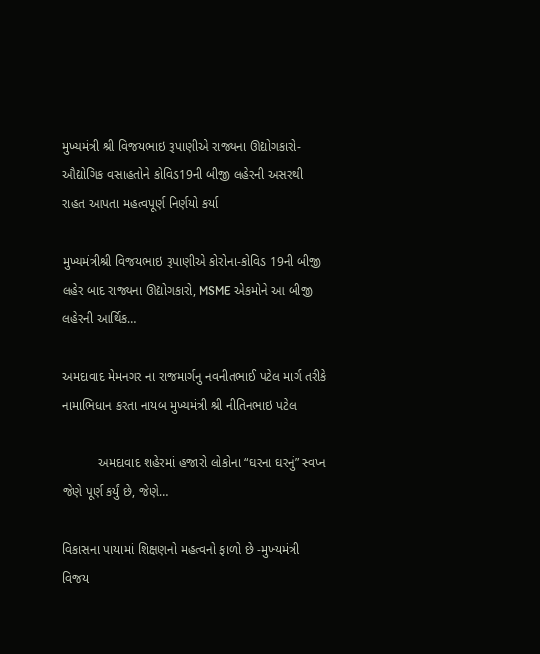મુખ્યમંત્રી શ્રી વિજયભાઇ રૂપાણીએ રાજ્યના ઊદ્યોગકારો-ઔદ્યોગિક વસાહતોને કોવિડ19ની બીજી લહેરની અસરથી રાહત આપતા મહત્વપૂર્ણ નિર્ણયો કર્યા

મુખ્યમંત્રીશ્રી વિજયભાઇ રૂપાણીએ કોરોના-કોવિડ 19ની બીજી લહેર બાદ રાજ્યના ઊદ્યોગકારો, MSME એકમોને આ બીજી લહેરની આર્થિક…

અમદાવાદ મેમનગર ના રાજમાર્ગનુ નવનીતભાઈ પટેલ માર્ગ તરીકે નામાભિધાન કરતા નાયબ મુખ્યમંત્રી શ્રી નીતિનભાઇ પટેલ

          અમદાવાદ શહેરમાં હજારો લોકોના “ઘરના ઘરનું” સ્વપ્ન જેણે પૂર્ણ કર્યું છે, જેણે…

વિકાસના પાયામાં શિક્ષણનો મહત્‍વનો ફાળો છે -મુખ્‍યમંત્રી વિજય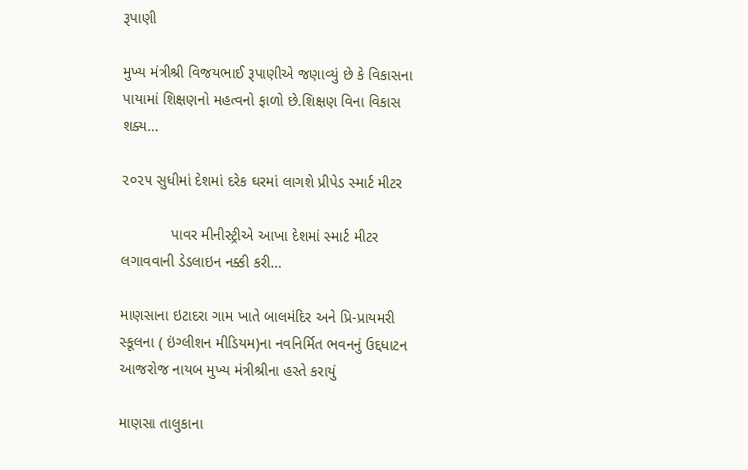રૂપાણી

મુખ્ય મંત્રીશ્રી વિજયભાઈ રૂપાણીએ જણાવ્યું છે કે વિકાસના પાયામાં શિક્ષણનો મહત્વનો ફાળો છે.શિક્ષણ વિના વિકાસ શક્ય…

૨૦૨૫ સુધીમાં દેશમાં દરેક ઘરમાં લાગશે પ્રીપેડ સ્માર્ટ મીટર

            પાવર મીનીસ્ટ્રીએ આખા દેશમાં સ્માર્ટ મીટર લગાવવાની ડેડલાઇન નક્કી કરી…

માણસાના ઇટાદરા ગામ ખાતે બાલમંદિર અને પ્રિ-પ્રાયમરી સ્કૂલના ( ઇંગ્લીશન મીડિયમ)ના નવનિર્મિત ભવનનું ઉદ્દધાટન આજરોજ નાયબ મુખ્ય મંત્રીશ્રીના હસ્તે કરાયું

માણસા તાલુકાના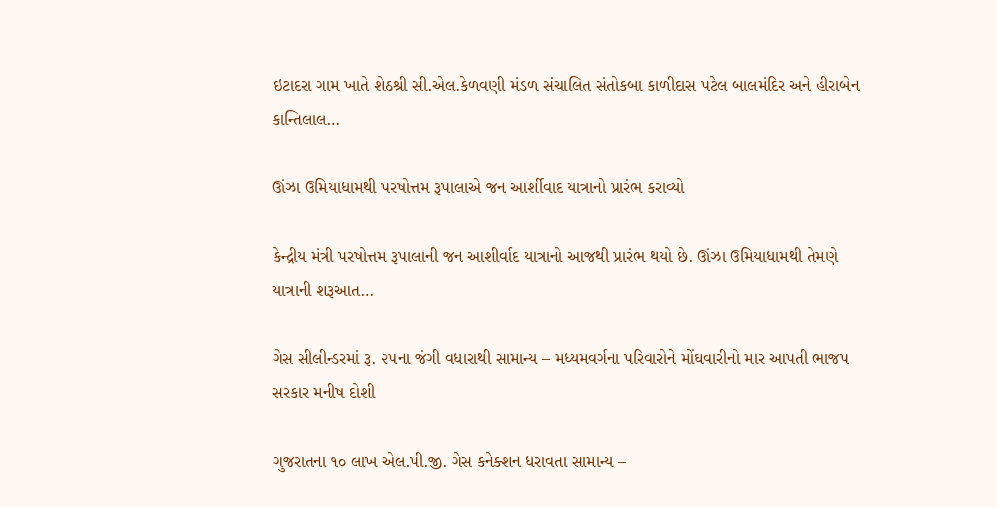ઇટાદરા ગામ ખાતે શેઠશ્રી સી.એલ.કેળવણી મંડળ સંચાલિત સંતોકબા કાળીદાસ પટેલ બાલમંદિર અને હીરાબેન કાન્તિલાલ…

ઊંઝા ઉમિયાધામથી પરષોત્તમ રૂપાલાએ જન આર્શીવાદ યાત્રાનો પ્રારંભ કરાવ્યો

કેન્દ્રીય મંત્રી પરષોત્તમ રૂપાલાની જન આશીર્વાદ યાત્રાનો આજથી પ્રારંભ થયો છે. ઊંઝા ઉમિયાધામથી તેમણે યાત્રાની શરૂઆત…

ગેસ સીલીન્ડરમાં રૂ. ૨૫ના જંગી વધારાથી સામાન્ય – મધ્યમવર્ગના પરિવારોને મોંઘવારીનો માર આપતી ભાજપ સરકાર મનીષ દોશી

ગુજરાતના ૧૦ લાખ એલ.પી.જી. ગેસ કનેક્શન ધરાવતા સામાન્ય –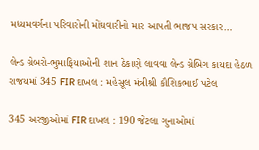મધ્યમવર્ગના પરિવારોની મોંઘવારીનો માર આપતી ભાજપ સરકાર…

લેન્ડ ગ્રેબરો-ભુમાફિયાઓની શાન ઠેકાણે લાવવા લેન્ડ ગ્રેબિગ કાયદા હેઠળ રાજયમાં 345 FIR દાખલ : મહેસૂલ મંત્રીશ્રી કૌશિકભાઈ પટેલ

345 અરજીઓમાં FIR દાખલ : 190 જેટલા ગુનાઓમાં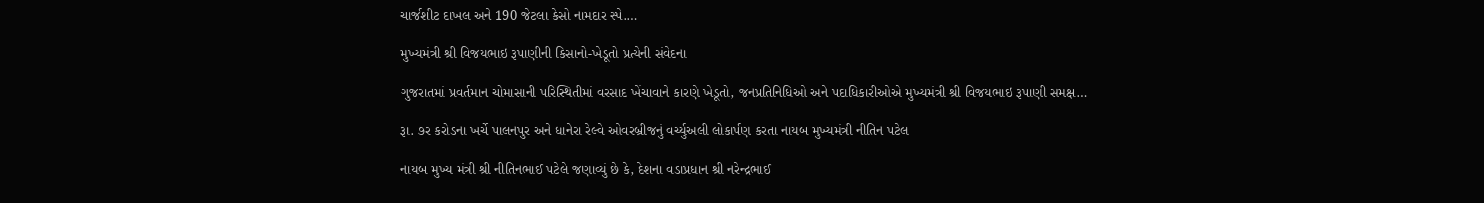ચાર્જશીટ દાખલ અને 190 જેટલા કેસો નામદાર સ્પે.…

મુખ્યમંત્રી શ્રી વિજયભાઇ રૂપાણીની કિસાનો-ખેડૂતો પ્રત્યેની સંવેદના

ગુજરાતમાં પ્રવર્તમાન ચોમાસાની પરિસ્થિતીમાં વરસાદ ખેંચાવાને કારણે ખેડૂતો, જનપ્રતિનિધિઓ અને પદાધિકારીઓએ મુખ્યમંત્રી શ્રી વિજયભાઇ રૂપાણી સમક્ષ…

રૂા. ૭ર કરોડના ખર્ચે પાલનપુર અને ધાનેરા રેલ્વે ઓવરબ્રીજનું વર્ચ્યુઅલી લોકાર્પણ કરતા નાયબ મુખ્યમંત્રી નીતિન પટેલ

નાયબ મુખ્ય મંત્રી શ્રી નીતિનભાઈ પટેલે જણાવ્યું છે કે, દેશના વડાપ્રધાન શ્રી નરેન્દ્રભાઈ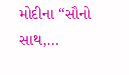મોદીના ‘‘સૌનો સાથ,…